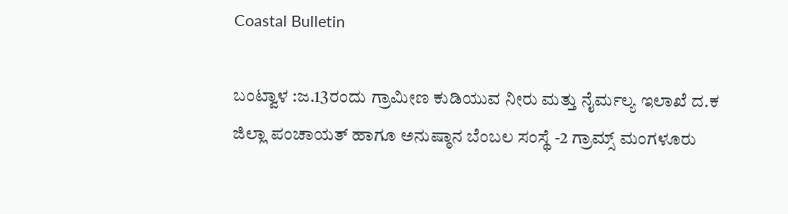Coastal Bulletin

ಬಂಟ್ವಾಳ :ಜ.13ರಂದು ಗ್ರಾಮೀಣ ಕುಡಿಯುವ ನೀರು ಮತ್ತು ನೈರ್ಮಲ್ಯ ಇಲಾಖೆ ದ.ಕ ಜಿಲ್ಲಾ ಪಂಚಾಯತ್ ಹಾಗೂ ಅನುಷ್ಠಾನ ಬೆಂಬಲ ಸಂಸ್ಥೆ -2 ಗ್ರಾಮ್ಸ್ ಮಂಗಳೂರು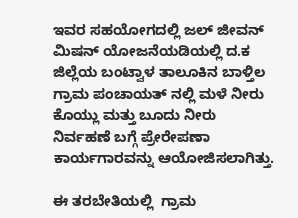ಇವರ ಸಹಯೋಗದಲ್ಲಿ ಜಲ್ ಜೀವನ್ ಮಿಷನ್ ಯೋಜನೆಯಡಿಯಲ್ಲಿ ದ.ಕ ಜಿಲ್ಲೆಯ ಬಂಟ್ವಾಳ ತಾಲೂಕಿನ ಬಾಳ್ತಿಲ ಗ್ರಾಮ ಪಂಚಾಯತ್ ನಲ್ಲಿ ಮಳೆ ನೀರು ಕೊಯ್ಲು ಮತ್ತು ಬೂದು ನೀರು ನಿರ್ವಹಣೆ ಬಗ್ಗೆ ಪ್ರೇರೇಪಣಾ ಕಾರ್ಯಗಾರವನ್ನು ಆಯೋಜಿಸಲಾಗಿತ್ತು.

ಈ ತರಬೇತಿಯಲ್ಲಿ  ಗ್ರಾಮ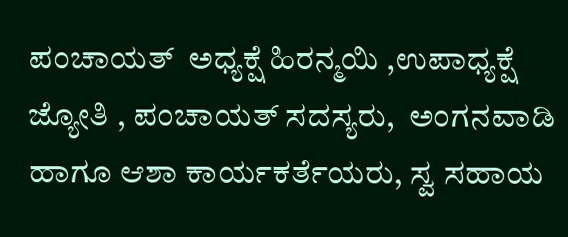ಪಂಚಾಯತ್  ಅಧ್ಯಕ್ಷೆ ಹಿರನ್ಮಯಿ ,ಉಪಾಧ್ಯಕ್ಷೆ ಜ್ಯೋತಿ , ಪಂಚಾಯತ್ ಸದಸ್ಯರು,  ಅಂಗನವಾಡಿ ಹಾಗೂ ಆಶಾ ಕಾರ್ಯಕರ್ತೆಯರು, ಸ್ವ ಸಹಾಯ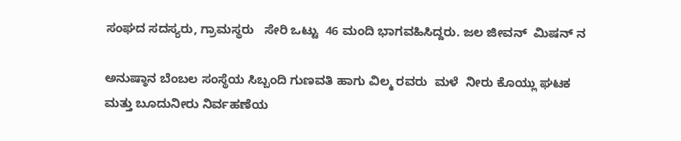ಸಂಘದ ಸದಸ್ಯರು, ಗ್ರಾಮಸ್ಥರು   ಸೇರಿ ಒಟ್ಟು  46 ಮಂದಿ ಭಾಗವಹಿಸಿದ್ದರು. ಜಲ ಜೀವನ್  ಮಿಷನ್ ನ

ಅನುಷ್ಠಾನ ಬೆಂಬಲ ಸಂಸ್ಥೆಯ ಸಿಬ್ಬಂದಿ ಗುಣವತಿ ಹಾಗು ವಿಲ್ಮ ರವರು  ಮಳೆ  ನೀರು ಕೊಯ್ಲು ಘಟಕ ಮತ್ತು ಬೂದುನೀರು ನಿರ್ವಹಣೆಯ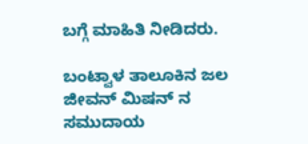ಬಗ್ಗೆ ಮಾಹಿತಿ ನೀಡಿದರು.

ಬಂಟ್ವಾಳ ತಾಲೂಕಿನ ಜಲ ಜೀವನ್ ಮಿಷನ್ ನ ಸಮುದಾಯ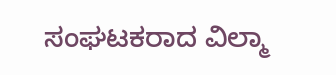ಸಂಘಟಕರಾದ ವಿಲ್ಮಾ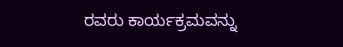ರವರು ಕಾರ್ಯಕ್ರಮವನ್ನು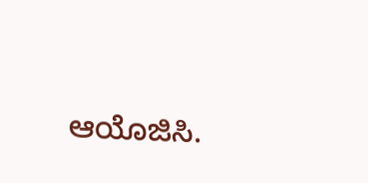ಆಯೊಜಿಸಿ.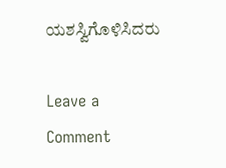ಯಶಸ್ವಿಗೊಳಿಸಿದರು

Leave a Comment